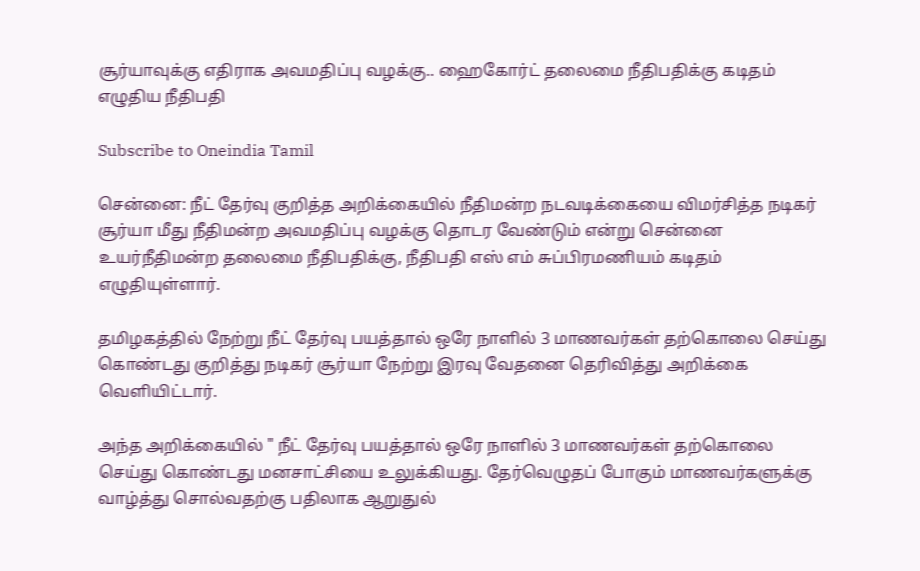சூர்யாவுக்கு எதிராக அவமதிப்பு வழக்கு.. ஹைகோர்ட் தலைமை நீதிபதிக்கு கடிதம் எழுதிய நீதிபதி

Subscribe to Oneindia Tamil

சென்னை: நீட் தேர்வு குறித்த அறிக்கையில் நீதிமன்ற நடவடிக்கையை விமர்சித்த நடிகர் சூர்யா மீது நீதிமன்ற அவமதிப்பு வழக்கு தொடர வேண்டும் என்று சென்னை உயர்நீதிமன்ற தலைமை நீதிபதிக்கு, நீதிபதி எஸ் எம் சுப்பிரமணியம் கடிதம் எழுதியுள்ளார்.

தமிழகத்தில் நேற்று நீட் தேர்வு பயத்தால் ஒரே நாளில் 3 மாணவர்கள் தற்கொலை செய்து கொண்டது குறித்து நடிகர் சூர்யா நேற்று இரவு வேதனை தெரிவித்து அறிக்கை வெளியிட்டார்.

அந்த அறிக்கையில் " நீட் தேர்வு பயத்தால் ஒரே நாளில் 3 மாணவர்கள் தற்கொலை செய்து கொண்டது மனசாட்சியை உலுக்கியது. தேர்வெழுதப் போகும் மாணவர்களுக்கு வாழ்த்து சொல்வதற்கு பதிலாக ஆறுதுல்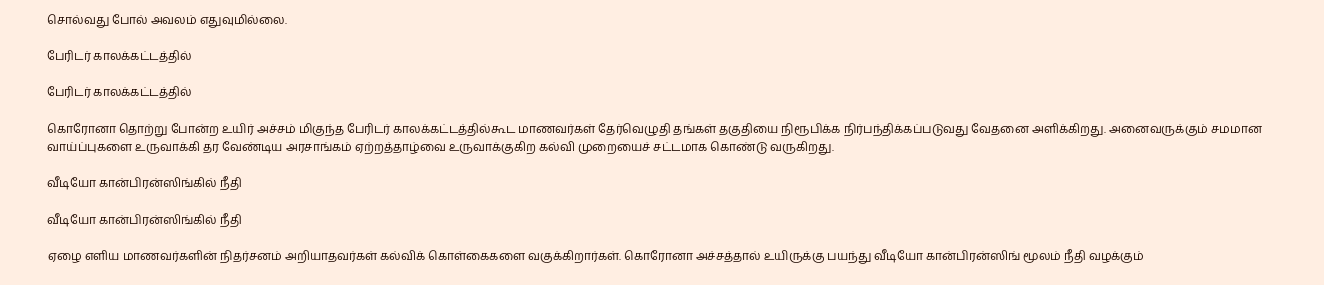சொல்வது போல் அவலம் எதுவுமில்லை.

பேரிடர் காலக்கட்டத்தில்

பேரிடர் காலக்கட்டத்தில்

கொரோனா தொற்று போன்ற உயிர் அச்சம் மிகுந்த பேரிடர் காலக்கட்டத்தில்கூட மாணவர்கள் தேர்வெழுதி தங்கள் தகுதியை நிரூபிக்க நிர்பந்திக்கப்படுவது வேதனை அளிக்கிறது. அனைவருக்கும் சமமான வாய்ப்புகளை உருவாக்கி தர வேண்டிய அரசாங்கம் ஏற்றத்தாழ்வை உருவாக்குகிற கல்வி முறையைச் சட்டமாக கொண்டு வருகிறது.

வீடியோ கான்பிரன்ஸிங்கில் நீதி

வீடியோ கான்பிரன்ஸிங்கில் நீதி

ஏழை எளிய மாணவர்களின் நிதர்சனம் அறியாதவர்கள் கல்விக் கொள்கைகளை வகுக்கிறார்கள். கொரோனா அச்சத்தால் உயிருக்கு பயந்து வீடியோ கான்பிரன்ஸிங் மூலம் நீதி வழக்கும்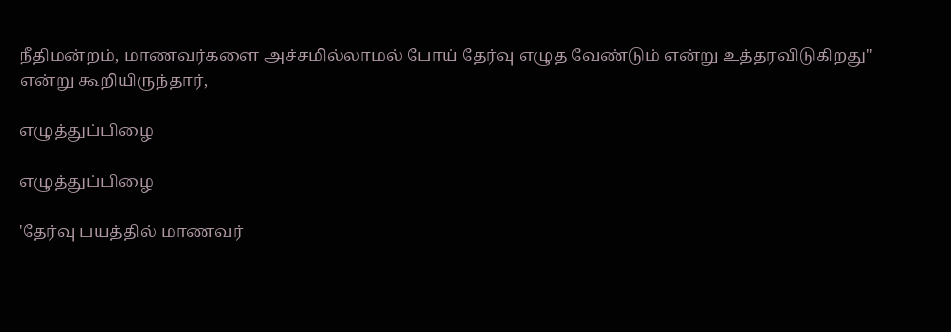நீதிமன்றம், மாணவர்களை அச்சமில்லாமல் போய் தேர்வு எழுத வேண்டும் என்று உத்தரவிடுகிறது" என்று கூறியிருந்தார்,

எழுத்துப்பிழை

எழுத்துப்பிழை

'தேர்வு பயத்தில் மாணவர்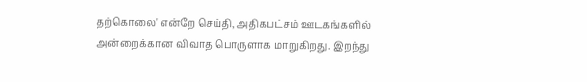தற்கொலை' என்றே செய்தி, அதிகபட்சம் ஊடகங்களில் அன்றைக்கான விவாத பொருளாக மாறுகிறது. இறந்து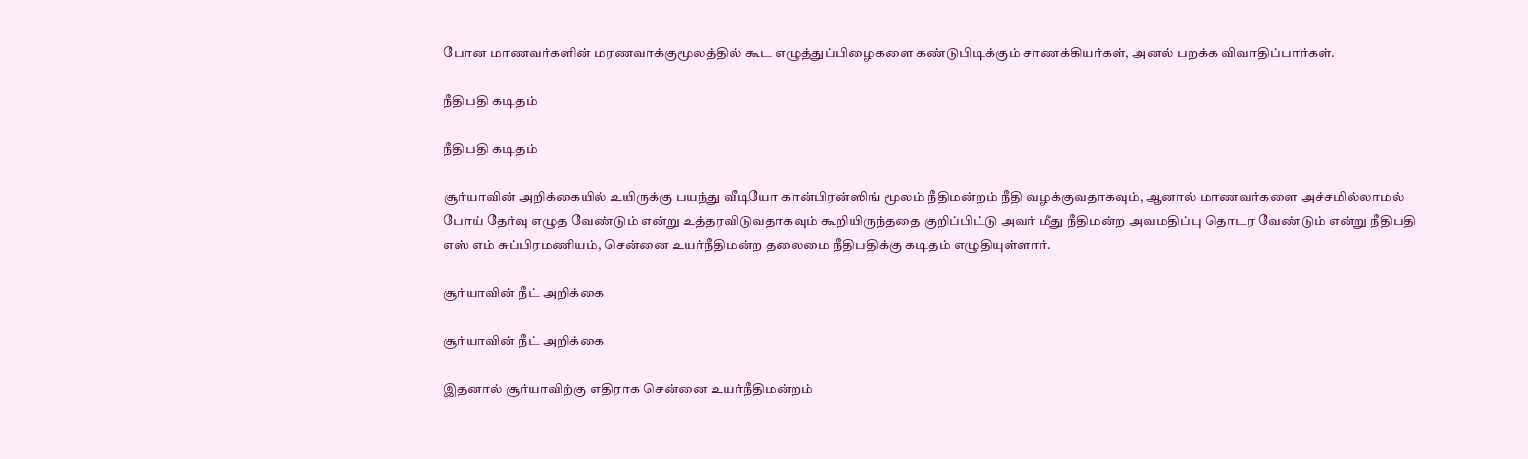போன மாணவர்களின் மரணவாக்குமூலத்தில் கூட எழுத்துப்பிழைகளை கண்டுபிடிக்கும் சாணக்கியர்கள், அனல் பறக்க விவாதிப்பார்கள்.

நீதிபதி கடிதம்

நீதிபதி கடிதம்

சூர்யாவின் அறிக்கையில் உயிருக்கு பயந்து வீடியோ கான்பிரன்ஸிங் மூலம் நீதிமன்றம் நீதி வழக்குவதாகவும், ஆனால் மாணவர்களை அச்சமில்லாமல் போய் தேர்வு எழுத வேண்டும் என்று உத்தரவிடுவதாகவும் கூறியிருந்ததை குறிப்பிட்டு அவர் மீது நீதிமன்ற அவமதிப்பு தொடர வேண்டும் என்று நீதிபதி எஸ் எம் சுப்பிரமணியம், சென்னை உயர்நீதிமன்ற தலைமை நீதிபதிக்கு கடிதம் எழுதியுள்ளார்.

சூர்யாவின் நீட் அறிக்கை

சூர்யாவின் நீட் அறிக்கை

இதனால் சூர்யாவிற்கு எதிராக சென்னை உயர்நீதிமன்றம்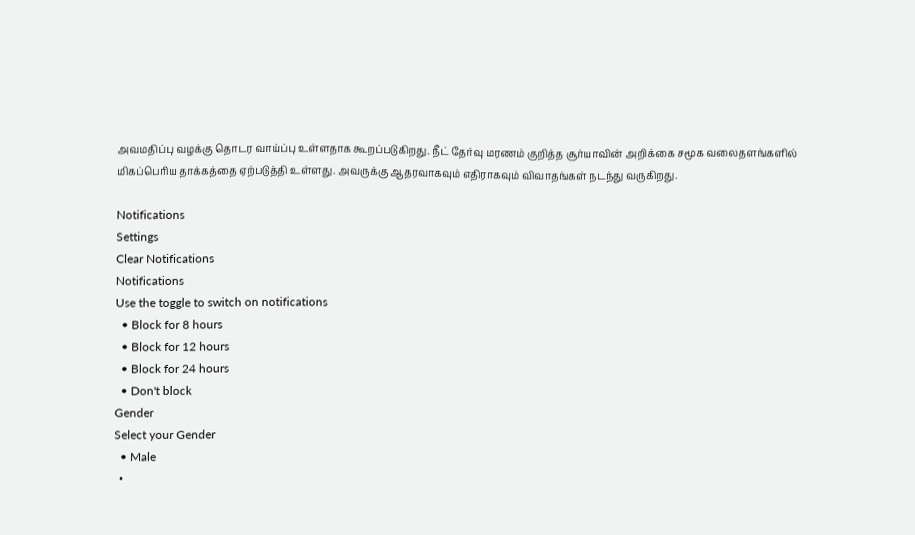அவமதிப்பு வழக்கு தொடர வாய்ப்பு உள்ளதாக கூறப்படுகிறது. நீட் தேர்வு மரணம் குறித்த சூர்யாவின் அறிக்கை சமூக வலைதளங்களில் மிகப்பெரிய தாக்கத்தை ஏற்படுத்தி உள்ளது. அவருக்கு ஆதரவாகவும் எதிராகவும் விவாதங்கள் நடந்து வருகிறது.

Notifications
Settings
Clear Notifications
Notifications
Use the toggle to switch on notifications
  • Block for 8 hours
  • Block for 12 hours
  • Block for 24 hours
  • Don't block
Gender
Select your Gender
  • Male
  •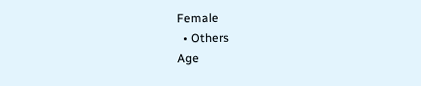Female
  • Others
Age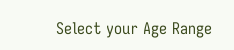Select your Age Range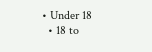• Under 18
  • 18 to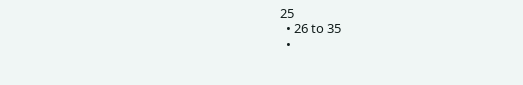25
  • 26 to 35
  •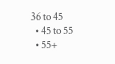36 to 45
  • 45 to 55
  • 55+